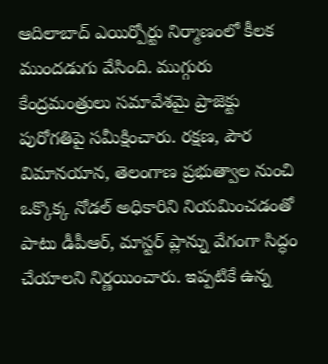ఆదిలాబాద్ ఎయిర్పోర్టు నిర్మాణంలో కీలక ముందడుగు వేసింది. ముగ్గురు కేంద్రమంత్రులు సమావేశమై ప్రాజెక్టు పురోగతిపై సమీక్షించారు. రక్షణ, పౌర విమానయాన, తెలంగాణ ప్రభుత్వాల నుంచి ఒక్కొక్క నోడల్ అధికారిని నియమించడంతో పాటు డీపీఆర్, మాస్టర్ ప్లాన్ను వేగంగా సిద్ధం చేయాలని నిర్ణయించారు. ఇప్పటికే ఉన్న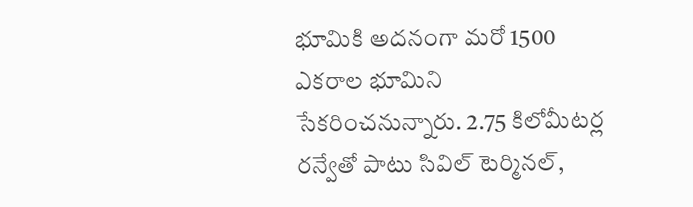భూమికి అదనంగా మరో 1500 ఎకరాల భూమిని సేకరించనున్నారు. 2.75 కిలోమీటర్ల రన్వేతో పాటు సివిల్ టెర్మినల్,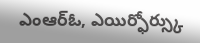ఎంఆర్ఓ, ఎయిర్ఫోర్స్కు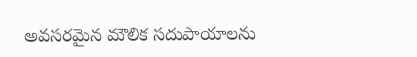అవసరమైన మౌలిక సదుపాయాలను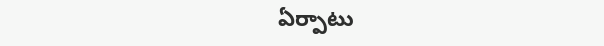ఏర్పాటు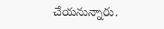చేయనున్నారు.